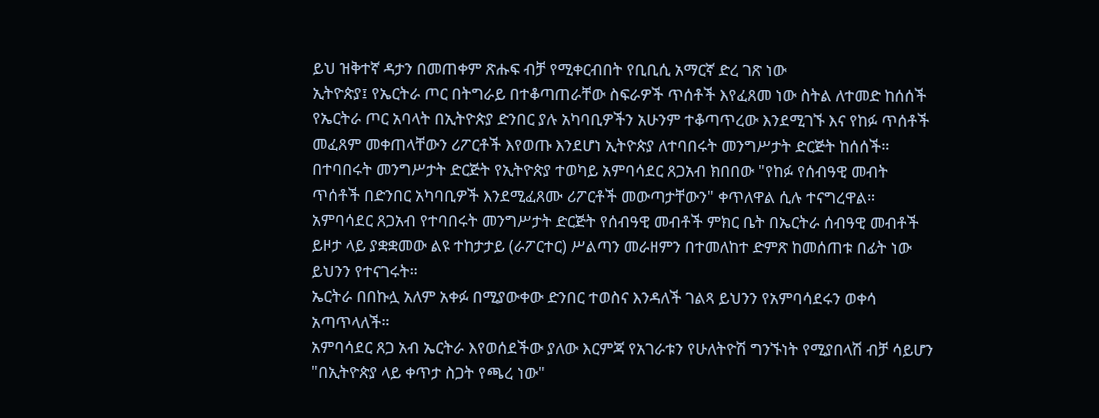ይህ ዝቅተኛ ዳታን በመጠቀም ጽሑፍ ብቻ የሚቀርብበት የቢቢሲ አማርኛ ድረ ገጽ ነው
ኢትዮጵያ፤ የኤርትራ ጦር በትግራይ በተቆጣጠራቸው ስፍራዎች ጥሰቶች እየፈጸመ ነው ስትል ለተመድ ከሰሰች
የኤርትራ ጦር አባላት በኢትዮጵያ ድንበር ያሉ አካባቢዎችን አሁንም ተቆጣጥረው እንደሚገኙ እና የከፉ ጥሰቶች መፈጸም መቀጠላቸውን ሪፖርቶች እየወጡ እንደሆነ ኢትዮጵያ ለተባበሩት መንግሥታት ድርጅት ከሰሰች።
በተባበሩት መንግሥታት ድርጅት የኢትዮጵያ ተወካይ አምባሳደር ጸጋአብ ክበበው "የከፉ የሰብዓዊ መብት ጥሰቶች በድንበር አካባቢዎች እንደሚፈጸሙ ሪፖርቶች መውጣታቸውን" ቀጥለዋል ሲሉ ተናግረዋል።
አምባሳደር ጸጋአብ የተባበሩት መንግሥታት ድርጅት የሰብዓዊ መብቶች ምክር ቤት በኤርትራ ሰብዓዊ መብቶች ይዞታ ላይ ያቋቋመው ልዩ ተከታታይ (ራፖርተር) ሥልጣን መራዘምን በተመለከተ ድምጽ ከመሰጠቱ በፊት ነው ይህንን የተናገሩት።
ኤርትራ በበኩሏ አለም አቀፉ በሚያውቀው ድንበር ተወስና እንዳለች ገልጻ ይህንን የአምባሳደሩን ወቀሳ አጣጥላለች።
አምባሳደር ጸጋ አብ ኤርትራ እየወሰደችው ያለው እርምጃ የአገራቱን የሁለትዮሽ ግንኙነት የሚያበላሽ ብቻ ሳይሆን "በኢትዮጵያ ላይ ቀጥታ ስጋት የጫረ ነው"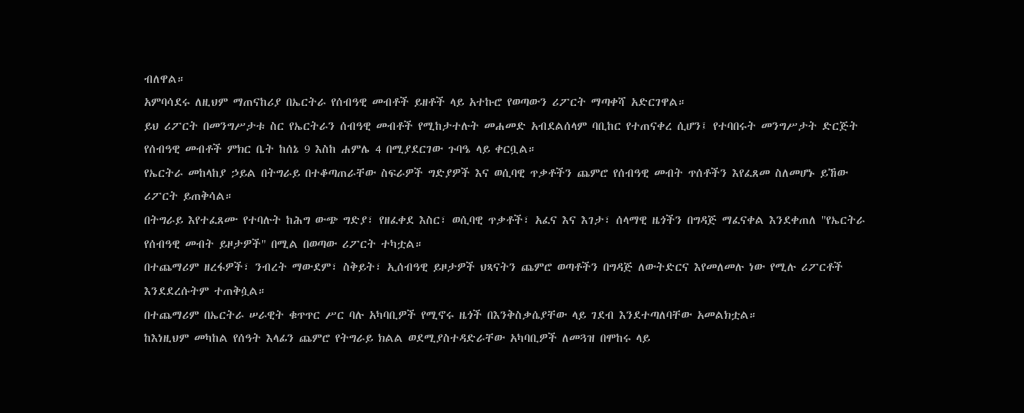ብለዋል።
አምባሳደሩ ለዚህም ማጠናከሪያ በኤርትራ የሰብዓዊ መብቶች ይዘቶች ላይ አተኩሮ የወጣውን ሪፖርት ማጣቀሻ አድርገዋል።
ይህ ሪፖርት በመንግሥታቱ ስር የኤርትራን ሰብዓዊ መብቶች የሚከታተሉት መሐመድ አብደልሰላም ባቢከር የተጠናቀረ ሲሆን፤ የተባበሩት መንግሥታት ድርጅት የሰብዓዊ መብቶች ምክር ቤት ከሰኔ 9 እስከ ሐምሌ 4 በሚያደርገው ጉባዔ ላይ ቀርቧል።
የኤርትራ መከላከያ ኃይል በትግራይ በተቆጣጠራቸው ስፍራዎች ግድያዎች እና ወሲባዊ ጥቃቶችን ጨምሮ የሰብዓዊ መብት ጥሰቶችን እየፈጸመ ስለመሆኑ ይኸው ሪፖርት ይጠቅሳል።
በትግራይ እየተፈጸሙ የተባሉት ከሕግ ውጭ ግድያ፣ የዘፈቀደ እስር፣ ወሲባዊ ጥቃቶች፣ አፈና እና እገታ፣ ሰላማዊ ዜጎችን በግዳጅ ማፈናቀል እንደቀጠለ "የኤርትራ የሰብዓዊ መብት ይዞታዎች" በሚል በወጣው ሪፖርት ተካቷል።
በተጨማሪም ዘረፋዎች፣ ንብረት ማውደም፣ ስቅይት፣ ኢሰብዓዊ ይዞታዎች ህጻናትን ጨምሮ ወጣቶችን በግዳጅ ለውትድርና እየመለመሉ ነው የሚሉ ሪፖርቶች እንደደረሱትም ተጠቅሷል።
በተጨማሪም በኤርትራ ሠራዊት ቁጥጥር ሥር ባሉ አካባቢዎች የሚኖሩ ዜጎች በእንቅስቃሴያቸው ላይ ገደብ እንደተጣለባቸው አመልክቷል።
ከእነዚህም መካከል የሰዓት እላፊን ጨምሮ የትግራይ ክልል ወደሚያስተዳድራቸው አካባቢዎች ለመጓዝ በሞከሩ ላይ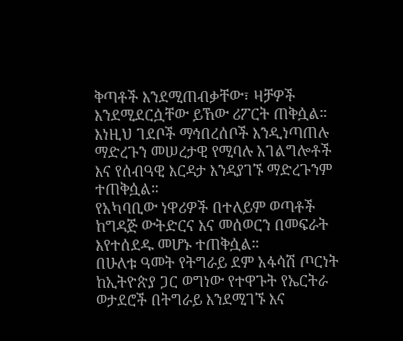ቅጣቶች እንደሚጠብቃቸው፣ ዛቻዎች እንደሚደርሷቸው ይኸው ሪፖርት ጠቅሷል።
እነዚህ ገደቦች ማኅበረሰቦች እንዲነጣጠሉ ማድረጉን መሠረታዊ የሚባሉ አገልግሎቶች እና የሰብዓዊ እርዳታ እንዳያገኙ ማድረጉንም ተጠቅሷል።
የአካባቢው ነዋሪዎች በተለይም ወጣቶች ከግዳጅ ውትድርና እና መሰወርን በመፍራት እየተሰደዱ መሆኑ ተጠቅሷል።
በሁለቱ ዓመት የትግራይ ደም አፋሳሽ ጦርነት ከኢትዮጵያ ጋር ወግነው የተዋጉት የኤርትራ ወታደሮች በትግራይ እንደሚገኙ እና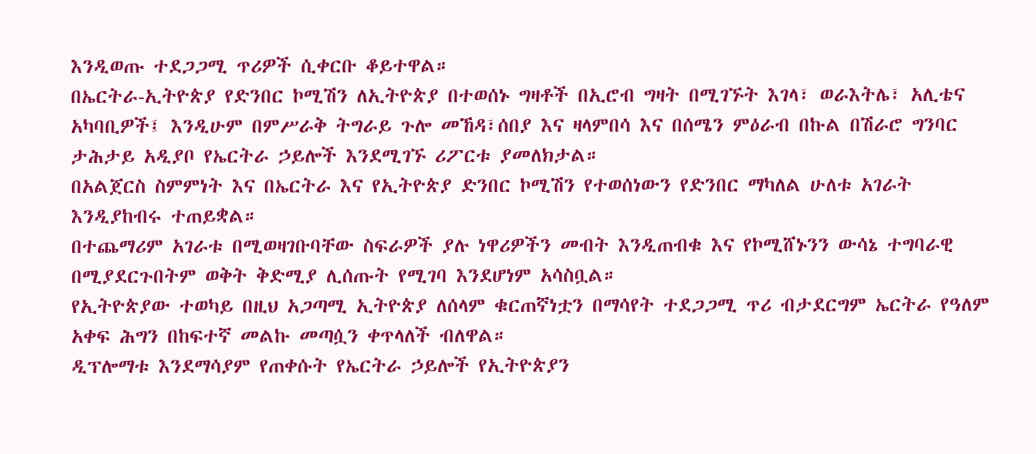እንዲወጡ ተደጋጋሚ ጥሪዎች ሲቀርቡ ቆይተዋል።
በኤርትራ-ኢትዮጵያ የድንበር ኮሚሽን ለኢትዮጵያ በተወሰኑ ግዛቶች በኢሮብ ግዛት በሚገኙት እገላ፣ ወራእትሌ፣ አሊቴና አካባቢዎች፤ እንዲሁም በምሥራቅ ትግራይ ጉሎ መኸዳ፣ሰበያ እና ዛላምበሳ እና በሰሜን ምዕራብ በኩል በሽራሮ ግንባር ታሕታይ አዲያቦ የኤርትራ ኃይሎች እንደሚገኙ ሪፖርቱ ያመለክታል።
በአልጀርስ ስምምነት እና በኤርትራ እና የኢትዮጵያ ድንበር ኮሚሽን የተወሰነውን የድንበር ማካለል ሁለቱ አገራት እንዲያከብሩ ተጠይቋል።
በተጨማሪም አገራቱ በሚወዛገቡባቸው ስፍራዎች ያሉ ነዋሪዎችን መብት እንዲጠብቁ እና የኮሚሸኑንን ውሳኔ ተግባራዊ በሚያደርጉበትም ወቅት ቅድሚያ ሊሰጡት የሚገባ እንደሆነም አሳስቧል።
የኢትዮጵያው ተወካይ በዚህ አጋጣሚ ኢትዮጵያ ለሰላም ቁርጠኛነቷን በማሳየት ተደጋጋሚ ጥሪ ብታደርግም ኤርትራ የዓለም አቀፍ ሕግን በከፍተኛ መልኩ መጣሷን ቀጥላለች ብለዋል።
ዲፕሎማቱ እንደማሳያም የጠቀሱት የኤርትራ ኃይሎች የኢትዮጵያን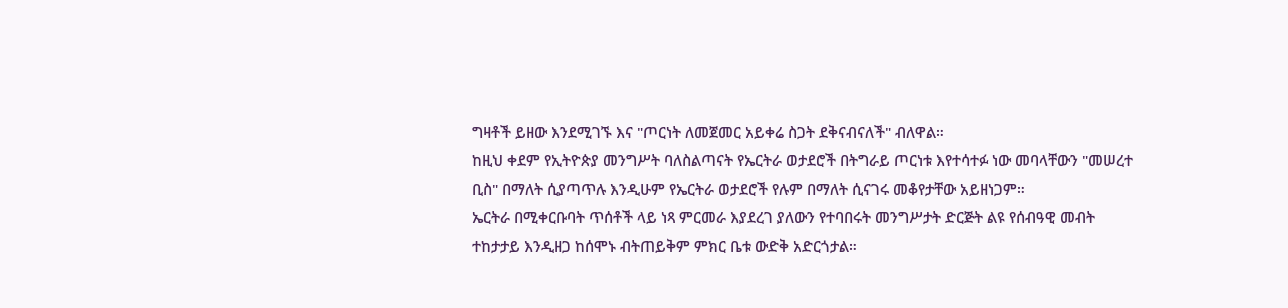ግዛቶች ይዘው እንደሚገኙ እና "ጦርነት ለመጀመር አይቀሬ ስጋት ደቅናብናለች" ብለዋል።
ከዚህ ቀደም የኢትዮጵያ መንግሥት ባለስልጣናት የኤርትራ ወታደሮች በትግራይ ጦርነቱ እየተሳተፉ ነው መባላቸውን "መሠረተ ቢስ" በማለት ሲያጣጥሉ እንዲሁም የኤርትራ ወታደሮች የሉም በማለት ሲናገሩ መቆየታቸው አይዘነጋም።
ኤርትራ በሚቀርቡባት ጥሰቶች ላይ ነጻ ምርመራ እያደረገ ያለውን የተባበሩት መንግሥታት ድርጅት ልዩ የሰብዓዊ መብት ተከታታይ እንዲዘጋ ከሰሞኑ ብትጠይቅም ምክር ቤቱ ውድቅ አድርጎታል።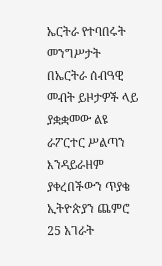ኤርትራ የተባበሩት መንግሥታት በኤርትራ ሰብዓዊ መብት ይዞታዎች ላይ ያቋቋመው ልዩ ራፖርተር ሥልጣን እንዳይራዘም ያቀረበችውን ጥያቄ ኢትዮጵያን ጨምሮ 25 አገራት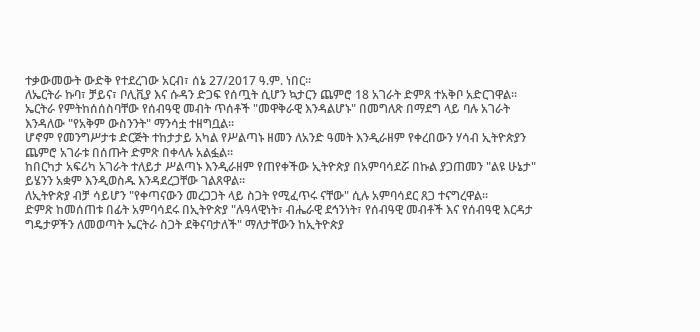ተቃውመውት ውድቅ የተደረገው አርብ፣ ሰኔ 27/2017 ዓ.ም. ነበር።
ለኤርትራ ኩባ፣ ቻይና፣ ቦሊቪያ እና ሱዳን ድጋፍ የሰጧት ሲሆን ኳታርን ጨምሮ 18 አገራት ድምጸ ተአቅቦ አድርገዋል።
ኤርትራ የምትከሰሰስባቸው የሰብዓዊ መብት ጥሰቶች "መዋቅራዊ እንዳልሆኑ" በመግለጽ በማደግ ላይ ባሉ አገራት እንዳለው "የአቅም ውስንንት" ማንሳቷ ተዘግቧል።
ሆኖም የመንግሥታቱ ድርጅት ተከታታይ አካል የሥልጣኑ ዘመን ለአንድ ዓመት እንዲራዘም የቀረበውን ሃሳብ ኢትዮጵያን ጨምሮ አገራቱ በሰጡት ድምጽ በቀላሉ አልፏል።
ከበርካታ አፍሪካ አገራት ተለይታ ሥልጣኑ እንዲራዘም የጠየቀችው ኢትዮጵያ በአምባሳደሯ በኩል ያጋጠመን "ልዩ ሁኔታ" ይሄንን አቋም እንዲወስዱ እንዳደረጋቸው ገልጸዋል።
ለኢትዮጵያ ብቻ ሳይሆን "የቀጣናውን መረጋጋት ላይ ስጋት የሚፈጥሩ ናቸው" ሲሉ አምባሳደር ጸጋ ተናግረዋል።
ድምጽ ከመሰጠቱ በፊት አምባሳደሩ በኢትዮጵያ "ሉዓላዊነት፣ ብሔራዊ ደኅንነት፣ የሰብዓዊ መብቶች እና የሰብዓዊ እርዳታ ግዴታዎችን ለመወጣት ኤርትራ ስጋት ደቅናባታለች" ማለታቸውን ከኢትዮጵያ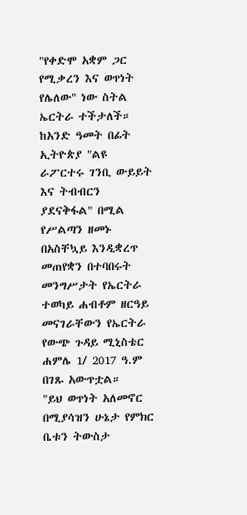"የቀድሞ አቋም ጋር የሚቃረን እና ወጥነት የሌለው" ነው ስትል ኤርትራ ተችታለች።
ከአንድ ዓመት በፊት ኢትዮጵያ "ልዩ ራፖርተሩ ገንቢ ውይይት እና ትብብርን ያደናቅፋል" በሚል የሥልጣን ዘመኑ በአስቸኳይ እንዲቋረጥ መጠየቋን በተባበሩት መንግሥታት የኤርትራ ተወካይ ሐብቶም ዘርዓይ መናገራቸውን የኤርትራ የውጭ ጉዳይ ሚኒስቴር ሐምሌ 1/ 2017 ዓ.ም በገጹ አውጥቷል።
"ይህ ወጥነት አለመኖር በሚያሳዝን ሁኔታ የምክር ቤቱን ትውስታ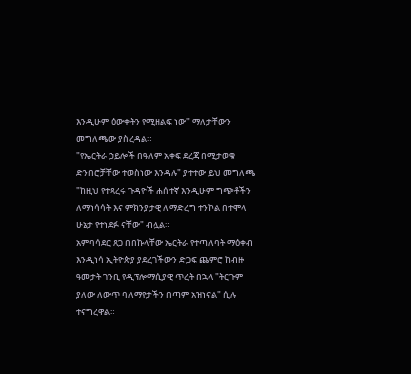እንዲሁም ዕውቀትን የሚዘልፍ ነው" ማለታቸውን መግለጫው ያስረዳል።
"የኤርትራ ኃይሎች በዓለም አቀፍ ደረጃ በሚታወቁ ድንበሮቻቸው ተወስነው እንዳሉ" ያተተው ይህ መግለጫ "ከዚህ የተጻረሩ ጉዳዮች ሐሰተኛ እንዲሁም ግጭቶችን ለማነሳሳት እና ምክንያታዊ ለማድረግ ተንኮል በተሞላ ሁኔታ የተነደፉ ናቸው" ብሏል።
አምባሳደር ጸጋ በበኩላቸው ኤርትራ የተጣለባት ማዕቀብ እንዲነሳ ኢትዮጵያ ያደረገችውን ድጋፍ ጨምሮ ከብዙ ዓመታት ገንቢ የዲፕሎማሲያዊ ጥረት በኋላ "ትርጉም ያለው ለውጥ ባለማየታችን በጣም አዝነናል" ሲሉ ተናግረዋል።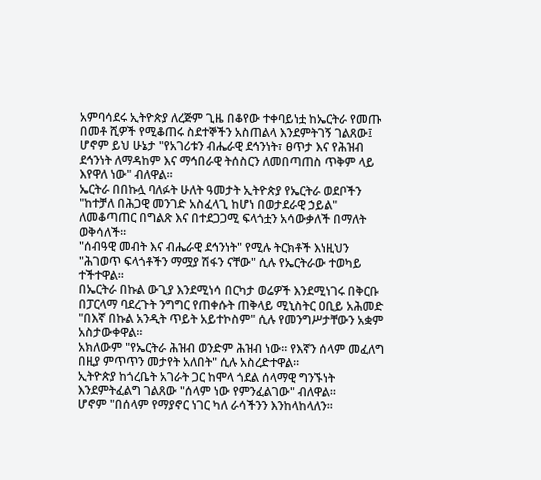አምባሳደሩ ኢትዮጵያ ለረጅም ጊዜ በቆየው ተቀባይነቷ ከኤርትራ የመጡ በመቶ ሺዎች የሚቆጠሩ ስደተኞችን አስጠልላ እንደምትገኝ ገልጸው፤ ሆኖም ይህ ሁኔታ "የአገሪቱን ብሔራዊ ደኅንነት፣ ፀጥታ እና የሕዝብ ደኅንነት ለማዳከም እና ማኅበራዊ ትሰስርን ለመበጣጠስ ጥቅም ላይ እየዋለ ነው" ብለዋል።
ኤርትራ በበኩሏ ባለፉት ሁለት ዓመታት ኢትዮጵያ የኤርትራ ወደቦችን "ከተቻለ በሕጋዊ መንገድ አስፈላጊ ከሆነ በወታደራዊ ኃይል" ለመቆጣጠር በግልጽ እና በተደጋጋሚ ፍላጎቷን አሳውቃለች በማለት ወቅሳለች።
"ሰብዓዊ መብት እና ብሔራዊ ደኅንነት" የሚሉ ትርክቶች እነዚህን "ሕገወጥ ፍላጎቶችን ማሟያ ሽፋን ናቸው" ሲሉ የኤርትራው ተወካይ ተችተዋል።
በኤርትራ በኩል ውጊያ እንደሚነሳ በርካታ ወሬዎች እንደሚነገሩ በቅርቡ በፓርላማ ባደረጉት ንግግር የጠቀሱት ጠቅላይ ሚኒስትር ዐቢይ አሕመድ "በእኛ በኩል አንዲት ጥይት አይተኮስም" ሲሉ የመንግሥታቸውን አቋም አስታውቀዋል።
አክለውም "የኤርትራ ሕዝብ ወንድም ሕዝብ ነው። የእኛን ሰላም መፈለግ በዚያ ምጥጥን መታየት አለበት" ሲሉ አስረድተዋል።
ኢትዮጵያ ከጎረቤት አገራት ጋር ከሞላ ጎደል ሰላማዊ ግንኙነት እንደምትፈልግ ገልጸው "ሰላም ነው የምንፈልገው" ብለዋል።
ሆኖም "በሰላም የማያኖር ነገር ካለ ራሳችንን እንከላከላለን።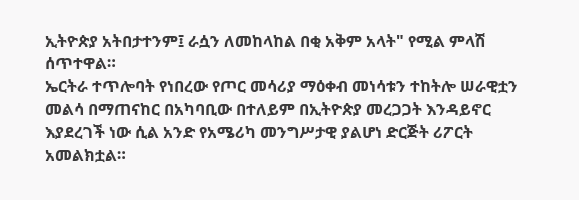ኢትዮጵያ አትበታተንም፤ ራሷን ለመከላከል በቂ አቅም አላት" የሚል ምላሽ ሰጥተዋል።
ኤርትራ ተጥሎባት የነበረው የጦር መሳሪያ ማዕቀብ መነሳቱን ተከትሎ ሠራዊቷን መልሳ በማጠናከር በአካባቢው በተለይም በኢትዮጵያ መረጋጋት እንዳይኖር እያደረገች ነው ሲል አንድ የአሜሪካ መንግሥታዊ ያልሆነ ድርጅት ሪፖርት አመልክቷል።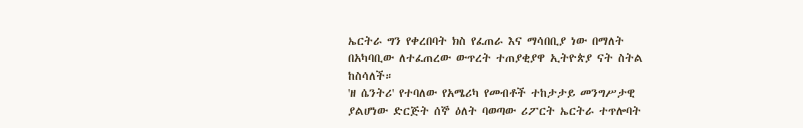ኤርትራ ግን የቀረበባት ክስ የፈጠራ እና ማሳበቢያ ነው በማለት በአካባቢው ለተፈጠረው ውጥረት ተጠያቂያዋ ኢትዮጵያ ናት ስትል ከስሳለች።
'ዘ ሴንትሪ' የተባለው የአሜሪካ የመብቶች ተከታታይ መንግሥታዊ ያልሆነው ድርጅት ሰኞ ዕለት ባወጣው ሪፖርት ኤርትራ ተጥሎባት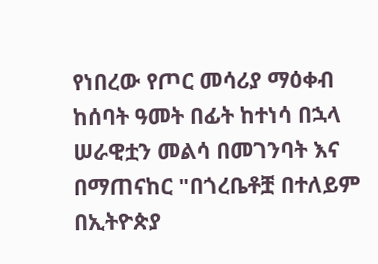የነበረው የጦር መሳሪያ ማዕቀብ ከሰባት ዓመት በፊት ከተነሳ በኋላ ሠራዊቷን መልሳ በመገንባት እና በማጠናከር "በጎረቤቶቿ በተለይም በኢትዮጵያ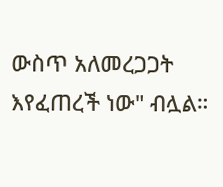ውስጥ አለመረጋጋት እየፈጠረች ነው" ብሏል።